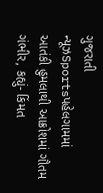ગુજરાતી ન્યૂઝSportsપહેલગામમાં આતંકી હુમલાથી આક્રોશમાં ગૌતમ ગંભીર, કહ્યું- કિંમત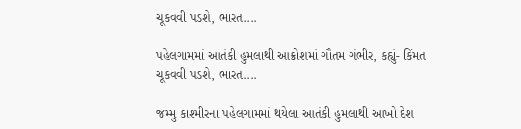ચૂકવવી પડશે, ભારત....

પહેલગામમાં આતંકી હુમલાથી આક્રોશમાં ગૌતમ ગંભીર, કહ્યું- કિંમત ચૂકવવી પડશે, ભારત....

જમ્મુ કાશ્મીરના પહેલગામમાં થયેલા આતંકી હુમલાથી આખો દેશ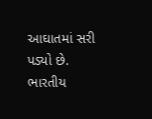આઘાતમાં સરી પડ્યો છે. ભારતીય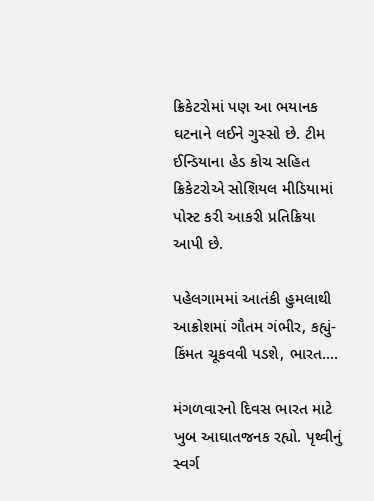ક્રિકેટરોમાં પણ આ ભયાનક ઘટનાને લઈને ગુસ્સો છે. ટીમ ઈન્ડિયાના હેડ કોચ સહિત ક્રિકેટરોએ સોશિયલ મીડિયામાં પોસ્ટ કરી આકરી પ્રતિક્રિયા આપી છે.

પહેલગામમાં આતંકી હુમલાથી આક્રોશમાં ગૌતમ ગંભીર, કહ્યું- કિંમત ચૂકવવી પડશે, ભારત....

મંગળવારનો દિવસ ભારત માટે ખુબ આઘાતજનક રહ્યો. પૃથ્વીનું સ્વર્ગ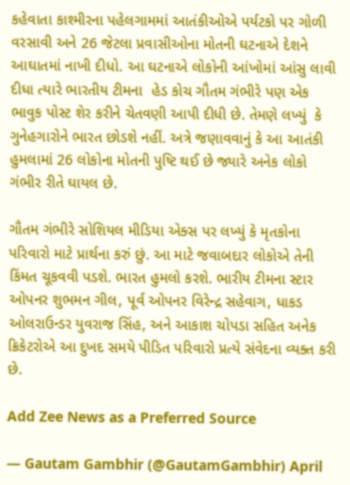કહેવાતા કાશ્મીરના પહેલગામમાં આતંકીઓએ પર્યટકો પર ગોળી વરસાવી અને 26 જેટલા પ્રવાસીઓના મોતની ઘટનાએ દેશને આઘાતમાં નાખી દીધો. આ ઘટનાએ લોકોની આંખોમાં આંસુ લાવી દીધા ત્યારે ભારતીય ટીમના  હેડ કોચ ગૌતમ ગંભીરે પણ એક ભાવુક પોસ્ટ શેર કરીને ચેતવણી આપી દીધી છે. તેમણે લખ્યું  કે ગુનેહગારોને ભારત છોડશે નહીં. અત્રે જણાવવાનું કે આ આતંકી હુમલામાં 26 લોકોના મોતની પુષ્ટિ થઈ છે જ્યારે અનેક લોકો ગંભીર રીતે ઘાયલ છે.

ગૌતમ ગંભીરે સોશિયલ મીડિયા એક્સ પર લખ્યું કે મૃતકોના પરિવારો માટે પ્રાર્થના કરું છું. આ માટે જવાબદાર લોકોએ તેની કિંમત ચૂકવવી પડશે. ભારત હુમલો કરશે. ભારીય ટીમના સ્ટાર ઓપનર શુભમન ગીલ, પૂર્વ ઓપનર વિરેન્દ્ર સહેવાગ, ધાકડ ઓલરાઉન્ડર યુવરાજ સિંહ, અને આકાશ ચોપડા સહિત અનેક ક્રિકેટરોએ આ દુખદ સમયે પીડિત પરિવારો પ્રત્યે સંવેદના વ્યક્ત કરી છે.

Add Zee News as a Preferred Source

— Gautam Gambhir (@GautamGambhir) April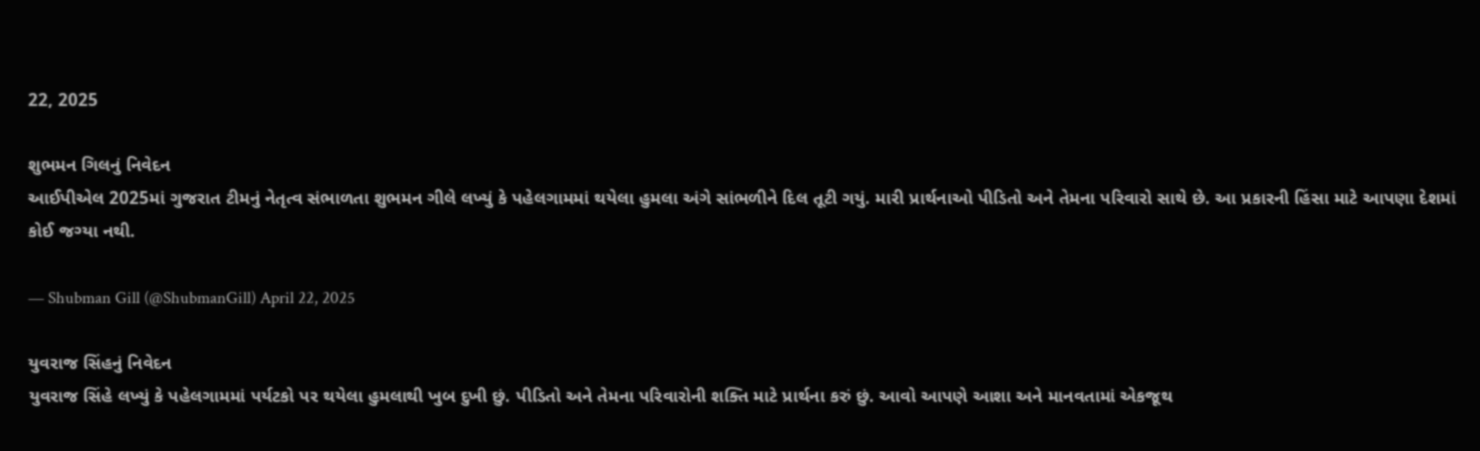22, 2025

શુભમન ગિલનું નિવેદન
આઈપીએલ 2025માં ગુજરાત ટીમનું નેતૃત્વ સંભાળતા શુભમન ગીલે લખ્યું કે પહેલગામમાં થયેલા હુમલા અંગે સાંભળીને દિલ તૂટી ગયું. મારી પ્રાર્થનાઓ પીડિતો અને તેમના પરિવારો સાથે છે. આ પ્રકારની હિંસા માટે આપણા દેશમાં કોઈ જગ્યા નથી.

— Shubman Gill (@ShubmanGill) April 22, 2025

યુવરાજ સિંહનું નિવેદન
યુવરાજ સિંહે લખ્યું કે પહેલગામમાં પર્યટકો પર થયેલા હુમલાથી ખુબ દુખી છું. પીડિતો અને તેમના પરિવારોની શક્તિ માટે પ્રાર્થના કરું છું. આવો આપણે આશા અને માનવતામાં એકજૂથ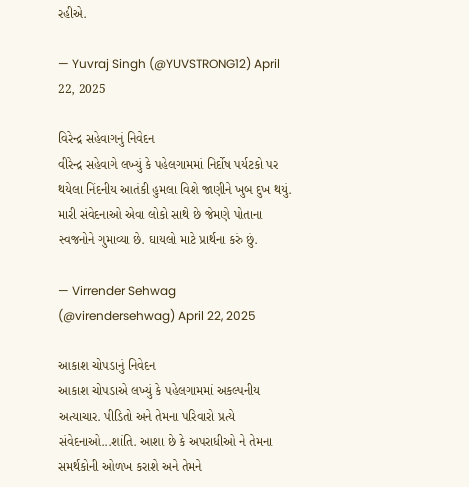રહીએ.

— Yuvraj Singh (@YUVSTRONG12) April 22, 2025

વિરેન્દ્ર સહેવાગનું નિવેદન
વીરેન્દ્ર સહેવાગે લખ્યું કે પહેલગામમાં નિર્દોષ પર્યટકો પર થયેલા નિંદનીય આતંકી હુમલા વિશે જાણીને ખુબ દુખ થયું. મારી સંવેદનાઓ એવા લોકો સાથે છે જેમણે પોતાના સ્વજનોને ગુમાવ્યા છે. ઘાયલો માટે પ્રાર્થના કરું છું.

— Virrender Sehwag (@virendersehwag) April 22, 2025

આકાશ ચોપડાનું નિવેદન
આકાશ ચોપડાએ લખ્યું કે પહેલગામમાં અકલ્પનીય અત્યાચાર. પીડિતો અને તેમના પરિવારો પ્રત્યે સંવેદનાઓ...શાંતિ. આશા છે કે અપરાધીઓ ને તેમના સમર્થકોની ઓળખ કરાશે અને તેમને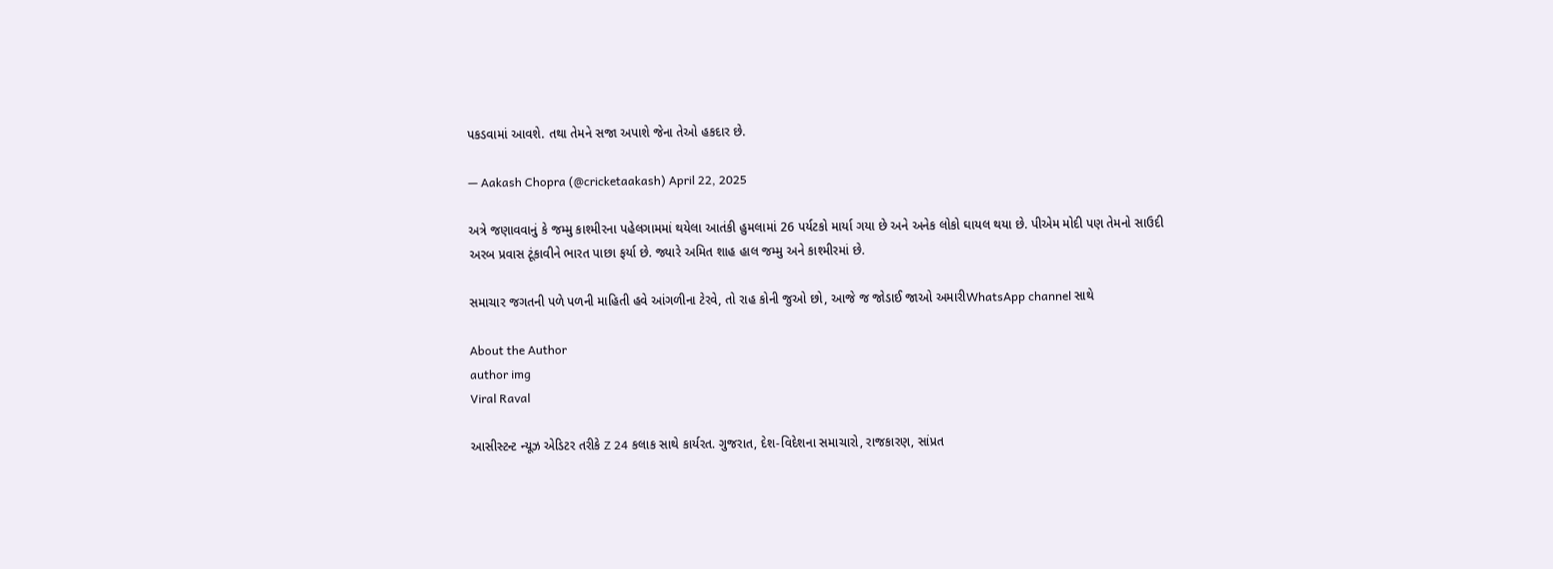પકડવામાં આવશે. તથા તેમને સજા અપાશે જેના તેઓ હકદાર છે.

— Aakash Chopra (@cricketaakash) April 22, 2025

અત્રે જણાવવાનું કે જમ્મુ કાશ્મીરના પહેલગામમાં થયેલા આતંકી હુમલામાં 26 પર્યટકો માર્યા ગયા છે અને અનેક લોકો ઘાયલ થયા છે. પીએમ મોદી પણ તેમનો સાઉદી અરબ પ્રવાસ ટૂંકાવીને ભારત પાછા ફર્યા છે. જ્યારે અમિત શાહ હાલ જમ્મુ અને કાશ્મીરમાં છે.

સમાચાર જગતની પળે પળની માહિતી હવે આંગળીના ટેરવે, તો રાહ કોની જુઓ છો, આજે જ જોડાઈ જાઓ અમારીWhatsApp channel સાથે

About the Author
author img
Viral Raval

આસીસ્ટન્ટ ન્યૂઝ એડિટર તરીકે Z 24 કલાક સાથે કાર્યરત. ગુજરાત, દેશ-વિદેશના સમાચારો, રાજકારણ, સાંપ્રત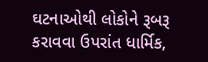ઘટનાઓથી લોકોને રૂબરૂ કરાવવા ઉપરાંત ધાર્મિક,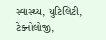સ્વાસ્થ્ય, યુટિલિટી, ટેક્નોલોજી,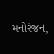મનોરંજન,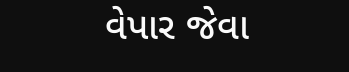વેપાર જેવા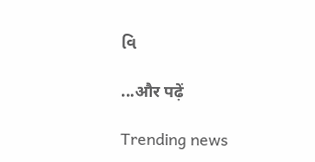વિ

...और पढ़ें

Trending news